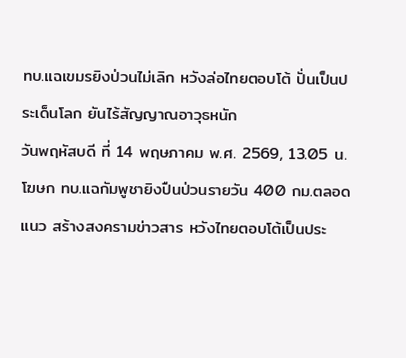ทบ.แฉเขมรยิงป่วนไม่เลิก หวังล่อไทยตอบโต้ ปั่นเป็นประเด็นโลก ยันไร้สัญญาณอาวุธหนัก
วันพฤหัสบดี ที่ 14 พฤษภาคม พ.ศ. 2569, 13.05 น.
โฆษก ทบ.แฉกัมพูชายิงปืนป่วนรายวัน 400 กม.ตลอดแนว สร้างสงครามข่าวสาร หวังไทยตอบโต้เป็นประ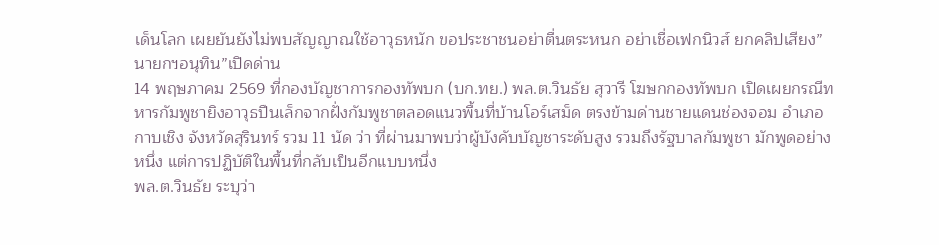เด็นโลก เผยยันยังไม่พบสัญญาณใช้อาวุธหนัก ขอประชาชนอย่าตื่นตระหนก อย่าเชื่อเฟกนิวส์ ยกคลิปเสียง”นายกฯอนุทิน”เปิดด่าน
14 พฤษภาคม 2569 ที่กองบัญชาการกองทัพบก (บก.ทย.) พล.ต.วินธัย สุวารี โฆษกกองทัพบก เปิดเผยกรณีทหารกัมพูชายิงอาวุธปืนเล็กจากฝั่งกัมพูชาตลอดแนวพื้นที่บ้านโอร์เสม็ด ตรงข้ามด่านชายแดนช่องจอม อำเภอกาบเชิง จังหวัดสุรินทร์ รวม 11 นัด ว่า ที่ผ่านมาพบว่าผู้บังคับบัญชาระดับสูง รวมถึงรัฐบาลกัมพูชา มักพูดอย่างหนึ่ง แต่การปฏิบัติในพื้นที่กลับเป็นอีกแบบหนึ่ง
พล.ต.วินธัย ระบุว่า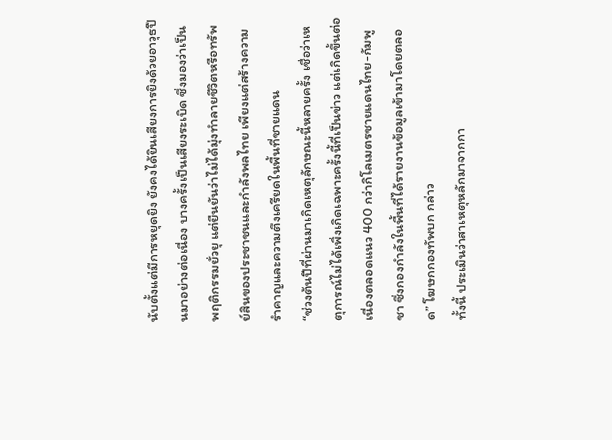นับตั้งแต่มีการหยุดยิง ยังคงได้ยินเสียงการยิงด้วยอาวุธปืนมาอย่างต่อเนื่อง บางครั้งเป็นเสียงระเบิด ซึ่งมองว่าเป็นพฤติกรรมยั่วยุ แต่ยืนยันว่าไม่ได้มุ่งทำลายชีวิตหรือทรัพย์สินของประชาชนและกำลังพลไทย เพียงแต่สร้างความรำคาญและความตึงเครียดในพื้นที่ชายแดน
“ช่วงต้นปีที่ผ่านมาเกิดเหตุลักษณะนี้หลายครั้ง เชื่อว่าเหตุการณ์ไม่ได้เพิ่งเกิดเฉพาะครั้งนี้ที่เป็นข่าว แต่เกิดขึ้นต่อเนื่องตลอดแนว 400 กว่ากิโลเมตรชายแดนไทย-กัมพูชา ซึ่งกองกำลังในพื้นที่ได้รายงานข้อมูลเข้ามาโดยตลอด” โฆษกกองทัพบก กล่าว
ทั้งนี้ ประเมินว่าสาเหตุหลักมาจากกา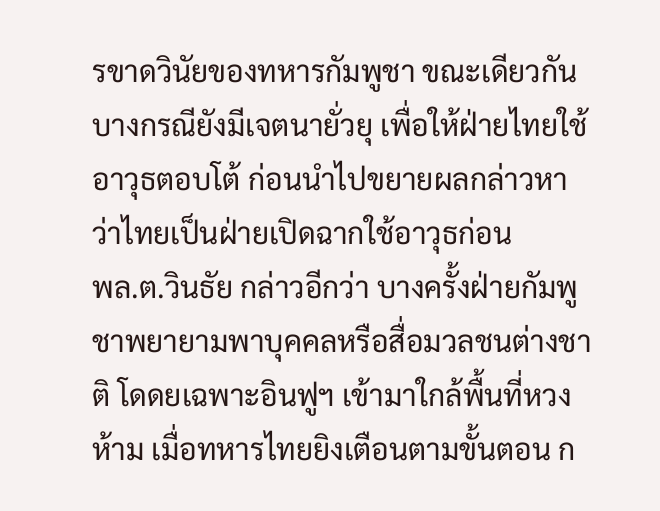รขาดวินัยของทหารกัมพูชา ขณะเดียวกันบางกรณียังมีเจตนายั่วยุ เพื่อให้ฝ่ายไทยใช้อาวุธตอบโต้ ก่อนนำไปขยายผลกล่าวหาว่าไทยเป็นฝ่ายเปิดฉากใช้อาวุธก่อน
พล.ต.วินธัย กล่าวอีกว่า บางครั้งฝ่ายกัมพูชาพยายามพาบุคคลหรือสื่อมวลชนต่างชาติ โดดยเฉพาะอินฟูฯ เข้ามาใกล้พื้นที่หวงห้าม เมื่อทหารไทยยิงเตือนตามขั้นตอน ก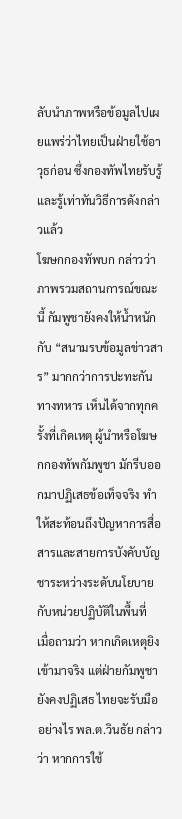ลับนำภาพหรือข้อมูลไปเผยแพร่ว่าไทยเป็นฝ่ายใช้อาวุธก่อน ซึ่งกองทัพไทยรับรู้และรู้เท่าทันวิธีการดังกล่าวแล้ว
โฆษกกองทัพบก กล่าวว่า ภาพรวมสถานการณ์ขณะนี้ กัมพูชายังคงให้น้ำหนักกับ “สนามรบข้อมูลข่าวสาร” มากกว่าการปะทะกันทางทหาร เห็นได้จากทุกครั้งที่เกิดเหตุ ผู้นำหรือโฆษกกองทัพกัมพูชา มักรีบออกมาปฏิเสธข้อเท็จจริง ทำให้สะท้อนถึงปัญหาการสื่อสารและสายการบังคับบัญชาระหว่างระดับนโยบายกับหน่วยปฏิบัติในพื้นที่
เมื่อถามว่า หากเกิดเหตุยิงเข้ามาจริง แต่ฝ่ายกัมพูชายังคงปฏิเสธ ไทยจะรับมืออย่างไร พล.ต.วินธัย กล่าวว่า หากการใช้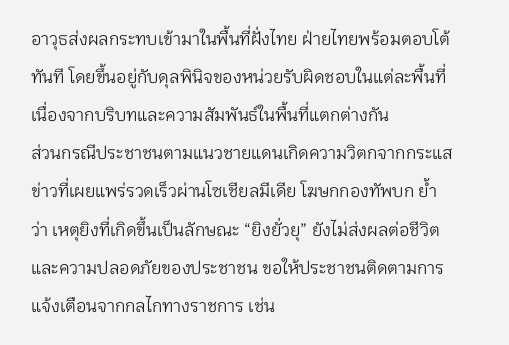อาวุธส่งผลกระทบเข้ามาในพื้นที่ฝั่งไทย ฝ่ายไทยพร้อมตอบโต้ทันที โดยขึ้นอยู่กับดุลพินิจของหน่วยรับผิดชอบในแต่ละพื้นที่ เนื่องจากบริบทและความสัมพันธ์ในพื้นที่แตกต่างกัน
ส่วนกรณีประชาชนตามแนวชายแดนเกิดความวิตกจากกระแสข่าวที่เผยแพร่รวดเร็วผ่านโซเชียลมีเดีย โฆษกกองทัพบก ย้ำว่า เหตุยิงที่เกิดขึ้นเป็นลักษณะ “ยิงยั่วยุ” ยังไม่ส่งผลต่อชีวิตและความปลอดภัยของประชาชน ขอให้ประชาชนติดตามการแจ้งเตือนจากกลไกทางราชการ เช่น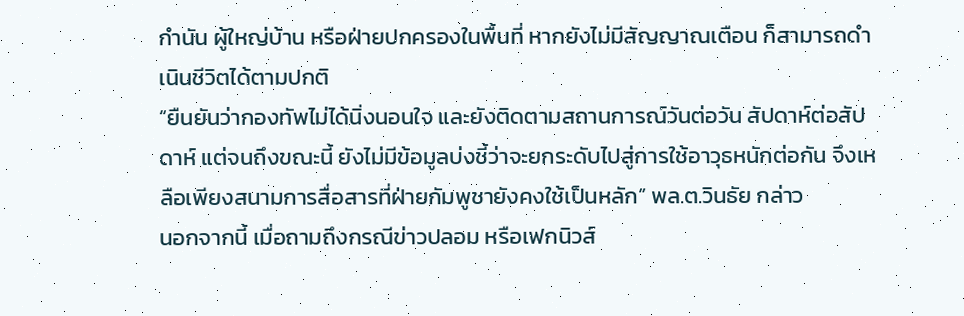กำนัน ผู้ใหญ่บ้าน หรือฝ่ายปกครองในพื้นที่ หากยังไม่มีสัญญาณเตือน ก็สามารถดำเนินชีวิตได้ตามปกติ
“ยืนยันว่ากองทัพไม่ได้นิ่งนอนใจ และยังติดตามสถานการณ์วันต่อวัน สัปดาห์ต่อสัปดาห์ แต่จนถึงขณะนี้ ยังไม่มีข้อมูลบ่งชี้ว่าจะยกระดับไปสู่การใช้อาวุธหนักต่อกัน จึงเหลือเพียงสนามการสื่อสารที่ฝ่ายกัมพูชายังคงใช้เป็นหลัก” พล.ต.วินธัย กล่าว
นอกจากนี้ เมื่อถามถึงกรณีข่าวปลอม หรือเฟกนิวส์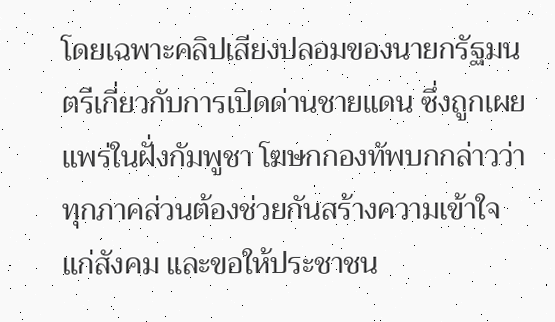โดยเฉพาะคลิปเสียงปลอมของนายกรัฐมนตรีเกี่ยวกับการเปิดด่านชายแดน ซึ่งถูกเผยแพร่ในฝั่งกัมพูชา โฆษกกองทัพบกกล่าวว่า ทุกภาคส่วนต้องช่วยกันสร้างความเข้าใจแก่สังคม และขอให้ประชาชน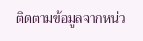ติดตามข้อมูลจากหน่ว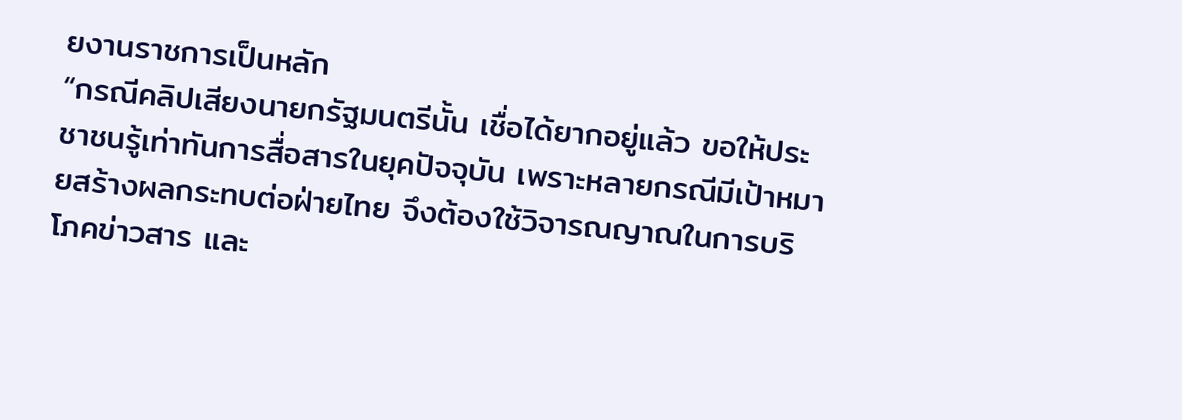ยงานราชการเป็นหลัก
“กรณีคลิปเสียงนายกรัฐมนตรีนั้น เชื่อได้ยากอยู่แล้ว ขอให้ประชาชนรู้เท่าทันการสื่อสารในยุคปัจจุบัน เพราะหลายกรณีมีเป้าหมายสร้างผลกระทบต่อฝ่ายไทย จึงต้องใช้วิจารณญาณในการบริโภคข่าวสาร และ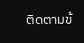ติดตามข้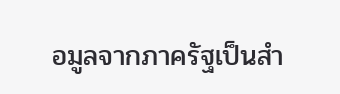อมูลจากภาครัฐเป็นสำ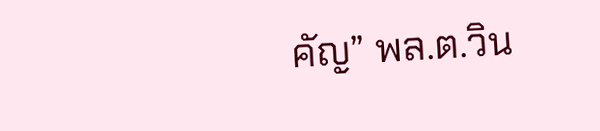คัญ” พล.ต.วิน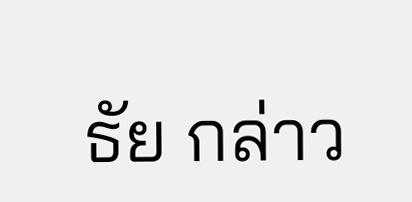ธัย กล่าว